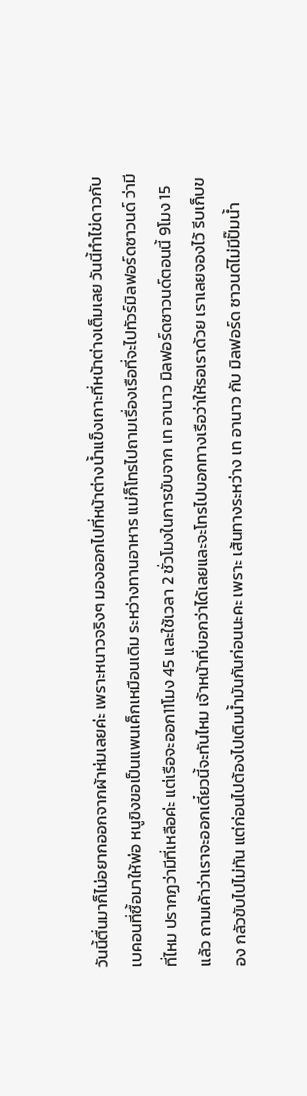วันนี้ตื่นมาก็ไม่อยากออกจากผ้าห่มเลยค่ะ เพราะหนาวจริงๆ มองออกไปที่หน้าต่างน้ำแข็งเกาะที่หน้าต่างเต็มเลย วันนี้ทำไข่ดาวกับเบคอนที่ซื้อมาให้พ่อ หนูขิงขอเป็นแพนเค็กเหมือนเดิม ระหว่างทานอาหาร แม่ก็โทรไปถามเรื่องเรือที่จะไปทัวร์มิลฟอร์ดซาวนด์ ว่ามีที่ไหม ปรากฏว่ามีที่เหลือค่ะ แต่เรือจะออก11โมง 45 และใช้เวลา 2 ชั่วโมงในการขับจาก เท อานาว มิลฟอร์ดซาวนด์ตอนนี้ 9โมง 15 แล้ว ถามเค้าว่าเราจะออกเดี๋ยวนี้จะทันไหม เจ้าหน้าที่บอกว่าได้เลยและจะโทรไปบอกทางเรือว่าให้รอเราด้วย เราเลยจองไว้ รีบเก็บของ กลัวขับไปไม่ทัน แต่ก่อนไปต้องไปเติมน้ำมันกันก่อนนะคะ เพราะ เส้นทางระหว่าง เท อานาว กับ มิลฟอร์ด ซาวนด์ไม่มีปั๊มน้ำ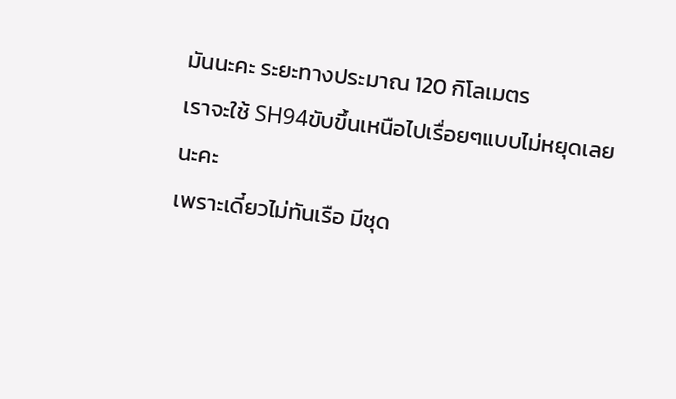มันนะคะ ระยะทางประมาณ 120 กิโลเมตร
เราจะใช้ SH94ขับขึ้นเหนือไปเรื่อยๆแบบไม่หยุดเลยนะคะ
เพราะเดี๋ยวไม่ทันเรือ มีชุด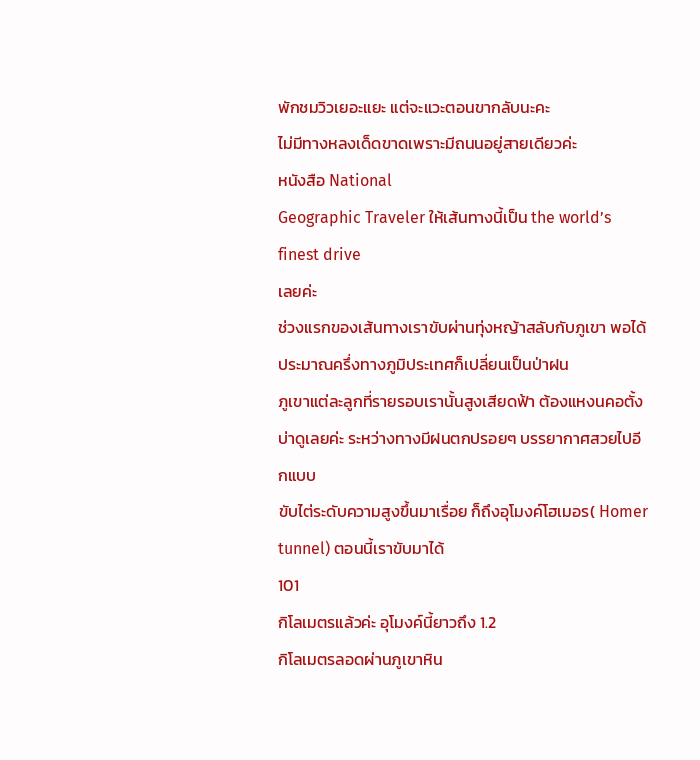พักชมวิวเยอะแยะ แต่จะแวะตอนขากลับนะคะ
ไม่มีทางหลงเด็ดขาดเพราะมีถนนอยู่สายเดียวค่ะ
หนังสือ National
Geographic Traveler ให้เส้นทางนี้เป็น the world’s finest drive
เลยค่ะ
ช่วงแรกของเส้นทางเราขับผ่านทุ่งหญ้าสลับกับภูเขา พอได้ประมาณครึ่งทางภูมิประเทศก็เปลี่ยนเป็นป่าฝน
ภูเขาแต่ละลูกที่รายรอบเรานั้นสูงเสียดฟ้า ต้องแหงนคอตั้งบ่าดูเลยค่ะ ระหว่างทางมีฝนตกปรอยๆ บรรยากาศสวยไปอีกแบบ
ขับไต่ระดับความสูงขึ้นมาเรื่อย ก็ถึงอุโมงค์โฮเมอร( Homer tunnel) ตอนนี้เราขับมาได้
101
กิโลเมตรแล้วค่ะ อุโมงค์นี้ยาวถึง 1.2
กิโลเมตรลอดผ่านภูเขาหิน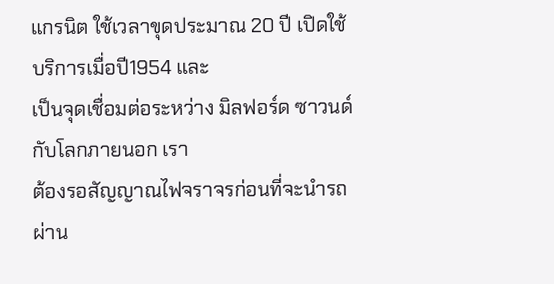แกรนิต ใช้เวลาขุดประมาณ 20 ปี เปิดใช้บริการเมื่อปี1954 และ
เป็นจุดเชื่อมต่อระหว่าง มิลฟอร์ด ซาวนด์กับโลกภายนอก เรา
ต้องรอสัญญาณไฟจราจรก่อนที่จะนำรถผ่าน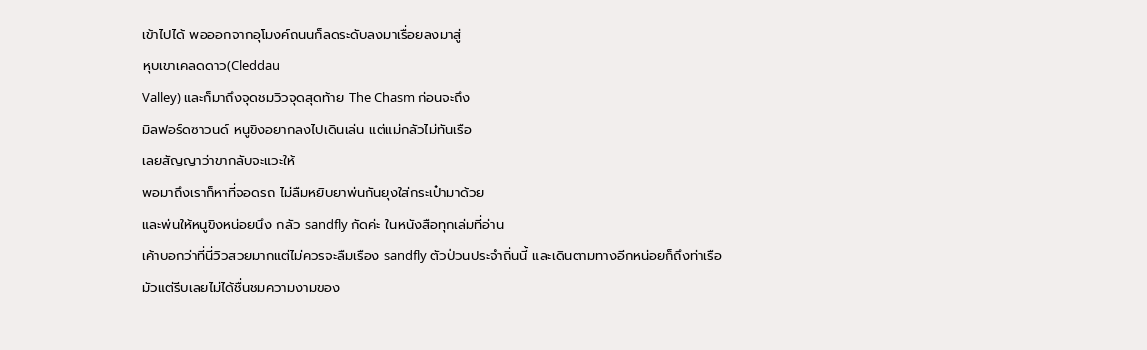เข้าไปได้ พอออกจากอุโมงค์ถนนก็ลดระดับลงมาเรื่อยลงมาสู่
หุบเขาเคลดดาว(Cleddau
Valley) และก็มาถึงจุดชมวิวจุดสุดท้าย The Chasm ก่อนจะถึง
มิลฟอร์ดซาวนด์ หนูขิงอยากลงไปเดินเล่น แต่แม่กลัวไม่ทันเรือ
เลยสัญญาว่าขากลับจะแวะให้
พอมาถึงเราก็หาที่จอดรถ ไม่ลืมหยิบยาพ่นกันยุงใส่กระเป๋ามาด้วย
และพ่นให้หนูขิงหน่อยนึง กลัว sandfly กัดค่ะ ในหนังสือทุกเล่มที่อ่าน
เค้าบอกว่าที่นี่วิวสวยมากแต่ไม่ควรจะลืมเรือง sandfly ตัวป่วนประจำถิ่นนี้ และเดินตามทางอีกหน่อยก็ถึงท่าเรือ
มัวแต่รีบเลยไม่ได้ชื่นชมความงามของ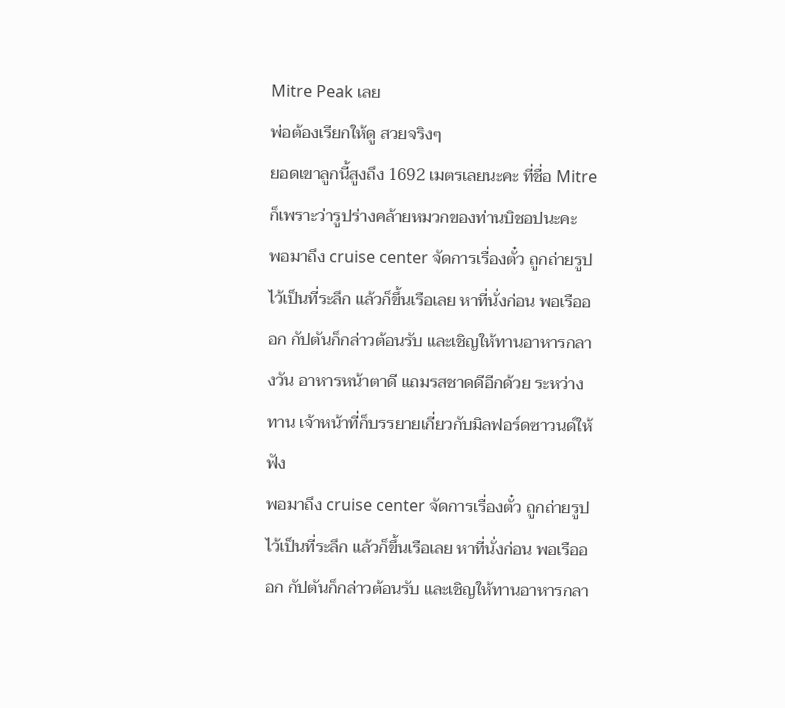Mitre Peak เลย
พ่อต้องเรียกให้ดู สวยจริงๆ
ยอดเขาลูกนี้สูงถึง 1692 เมตรเลยนะคะ ที่ชื่อ Mitre ก็เพราะว่ารูปร่างคล้ายหมวกของท่านบิชอปนะคะ
พอมาถึง cruise center จัดการเรื่องตั๋ว ถูกถ่ายรูปไว้เป็นที่ระลึก แล้วก็ขึ้นเรือเลย หาที่นั่งก่อน พอเรือออก กัปตันก็กล่าวต้อนรับ และเชิญให้ทานอาหารกลางวัน อาหารหน้าตาดี แถมรสชาดดีอีกด้วย ระหว่างทาน เจ้าหน้าที่ก็บรรยายเกี่ยวกับมิลฟอร์ดซาวนด์ให้ฟัง
พอมาถึง cruise center จัดการเรื่องตั๋ว ถูกถ่ายรูปไว้เป็นที่ระลึก แล้วก็ขึ้นเรือเลย หาที่นั่งก่อน พอเรือออก กัปตันก็กล่าวต้อนรับ และเชิญให้ทานอาหารกลา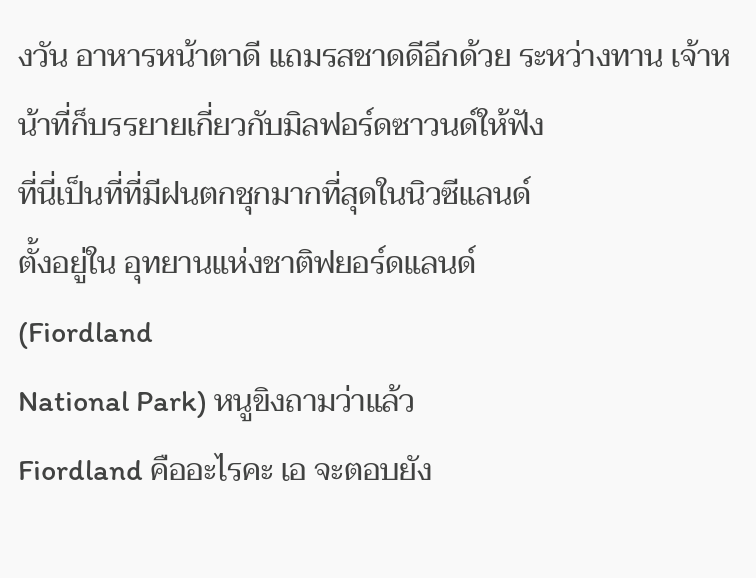งวัน อาหารหน้าตาดี แถมรสชาดดีอีกด้วย ระหว่างทาน เจ้าหน้าที่ก็บรรยายเกี่ยวกับมิลฟอร์ดซาวนด์ให้ฟัง
ที่นี่เป็นที่ที่มีฝนตกชุกมากที่สุดในนิวซีแลนด์
ตั้งอยู่ใน อุทยานแห่งชาติฟยอร์ดแลนด์
(Fiordland
National Park) หนูขิงถามว่าแล้ว
Fiordland คืออะไรคะ เอ จะตอบยัง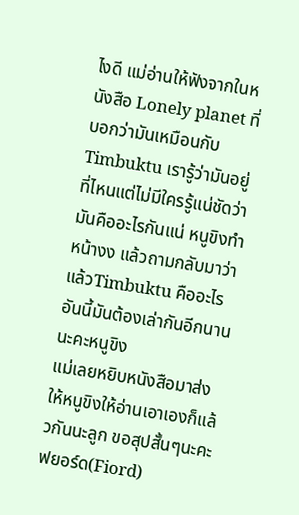ไงดี แม่อ่านให้ฟังจากในหนังสือ Lonely planet ที่บอกว่ามันเหมือนกับTimbuktu เรารู้ว่ามันอยู่ที่ไหนแต่ไม่มีใครรู้แน่ชัดว่ามันคืออะไรกันแน่ หนูขิงทำหน้างง แล้วถามกลับมาว่า แล้วTimbuktu คืออะไร
อันนี้มันต้องเล่ากันอีกนานนะคะหนูขิง
แม่เลยหยิบหนังสือมาส่งให้หนูขิงให้อ่านเอาเองก็แล้วกันนะลูก ขอสุปสั้นๆนะคะ ฟยอร์ด(Fiord)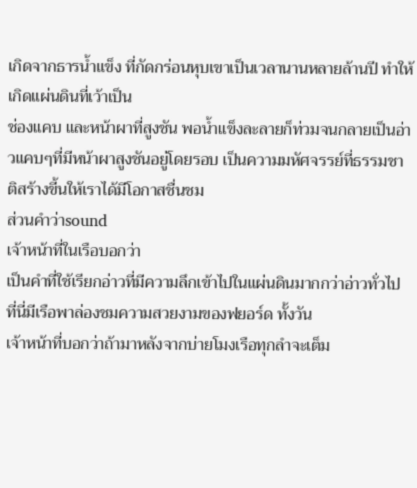เกิดจากธารน้ำแข็ง ที่กัดกร่อนหุบเขาเป็นเวลานานหลายล้านปี ทำให้เกิดแผ่นดินที่เว้าเป็น
ช่องแคบ และหน้าผาที่สูงชัน พอน้ำแข็งละลายก็ท่วมจนกลายเป็นอ่าวแคบๆที่มีหน้าผาสูงชันอยู่โดยรอบ เป็นความมหัศจรรย์ที่ธรรมชาติสร้างขี้นให้เราได้มีโอกาสชื่นชม
ส่วนคำว่าsound
เจ้าหน้าที่ในเรือบอกว่า
เป็นคำที่ใช้เรียกอ่าวที่มีความลึกเข้าไปในแผ่นดินมากกว่าอ่าวทั่วไป
ที่นี่มีเรือพาล่องชมความสวยงามของฟยอร์ด ทั้งวัน
เจ้าหน้าที่บอกว่าถ้ามาหลังจากบ่ายโมงเรือทุกลำจะเต็ม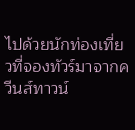ไปด้วยนักท่องเที่ยวที่จองทัวร์มาจากควีนส์ทาวน์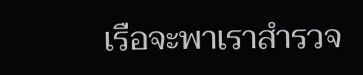เรือจะพาเราสำรวจ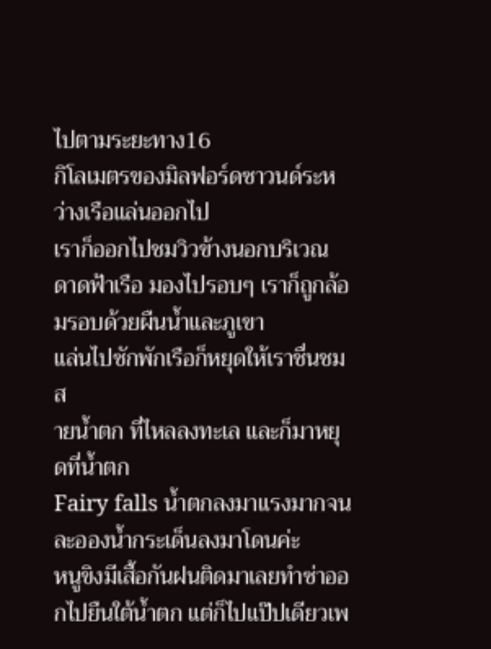ไปตามระยะทาง16
กิโลเมตรของมิลฟอร์ดซาวนด์ระหว่างเรือแล่นออกไป
เราก็ออกไปชมวิวข้างนอกบริเวณดาดฟ้าเรือ มองไปรอบๆ เราก็ถูกล้อมรอบด้วยผืนน้ำและภูเขา
แล่นไปซักพักเรือก็หยุดให้เราชื่นชม ส
ายน้ำตก ที่ไหลลงทะเล และก็มาหยุดที่น้ำตก
Fairy falls น้ำตกลงมาแรงมากจนละอองน้ำกระเด็นลงมาโดนค่ะ
หนูขิงมีเสื้อกันฝนติดมาเลยทำซ่าออกไปยืนใต้น้ำตก แต่ก็ไปแป๊ปเดียวเพ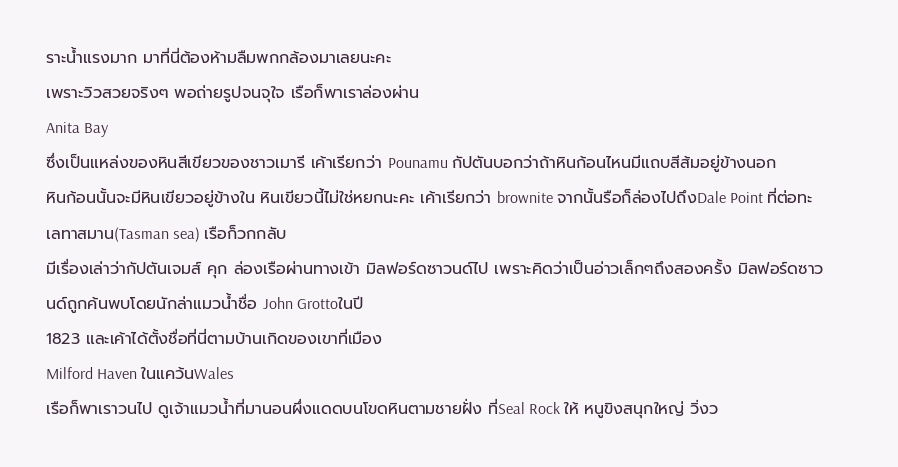ราะน้ำแรงมาก มาที่นี่ต้องห้ามลืมพกกล้องมาเลยนะคะ
เพราะวิวสวยจริงๆ พอถ่ายรูปจนจุใจ เรือก็พาเราล่องผ่าน
Anita Bay
ซึ่งเป็นแหล่งของหินสีเขียวของชาวเมารี เค้าเรียกว่า Pounamu กัปตันบอกว่าถ้าหินก้อนไหนมีแถบสีส้มอยู่ข้างนอก
หินก้อนนั้นจะมีหินเขียวอยู่ข้างใน หินเขียวนี้ไม่ใช่หยกนะคะ เค้าเรียกว่า brownite จากนั้นรือก็ล่องไปถึงDale Point ที่ต่อทะเลทาสมาน(Tasman sea) เรือก็วกกลับ
มีเรื่องเล่าว่ากัปตันเจมส์ คุก ล่องเรือผ่านทางเข้า มิลฟอร์ดซาวนด์ไป เพราะคิดว่าเป็นอ่าวเล็กๆถึงสองครั้ง มิลฟอร์ดซาวนด์ถูกค้นพบโดยนักล่าแมวน้ำชื่อ John Grottoในปี
1823 และเค้าได้ตั้งชื่อที่นี่ตามบ้านเกิดของเขาที่เมือง
Milford Haven ในแคว้นWales
เรือก็พาเราวนไป ดูเจ้าแมวน้ำที่มานอนผึ่งแดดบนโขดหินตามชายฝั่ง ที่Seal Rock ให้ หนูขิงสนุกใหญ่ วิ่งว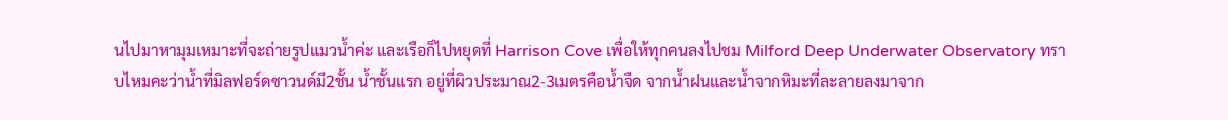นไปมาหามุมเหมาะที่จะถ่ายรูปแมวน้ำค่ะ และเรือก็ไปหยุดที่ Harrison Cove เพื่อให้ทุกคนลงไปชม Milford Deep Underwater Observatory ทราบไหมคะว่าน้ำที่มิลฟอร์ดซาวนด์มี2ชั้น น้ำชั้นแรก อยู่ที่ผิวประมาณ2-3เมตรคือน้ำจืด จากน้ำฝนและน้ำจากหิมะที่ละลายลงมาจาก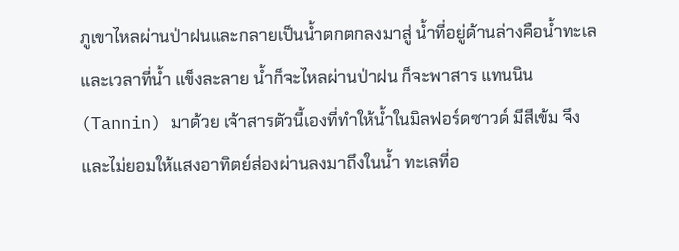ภูเขาไหลผ่านป่าฝนและกลายเป็นน้ำตกตกลงมาสู่ น้ำที่อยู่ด้านล่างคือน้ำทะเล และเวลาที่น้ำ แข็งละลาย น้ำก็จะไหลผ่านป่าฝน ก็จะพาสาร แทนนิน(Tannin) มาด้วย เจ้าสารตัวนี้เองที่ทำให้น้ำในมิลฟอร์ดซาวด์ มีสีเข้ม จึง และไม่ยอมให้แสงอาทิตย์ส่องผ่านลงมาถึงในน้ำ ทะเลที่อ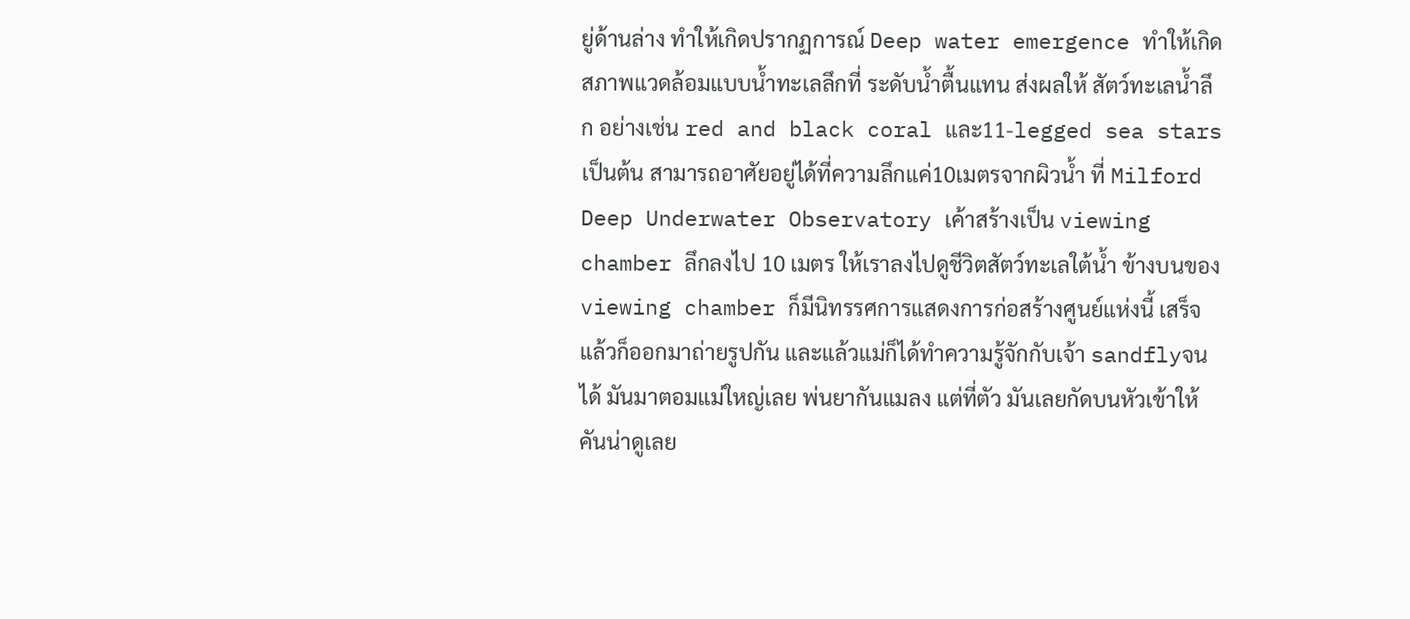ยู่ด้านล่าง ทำให้เกิดปรากฏการณ์ Deep water emergence ทำให้เกิดสภาพแวดล้อมแบบน้ำทะเลลึกที่ ระดับน้ำตื้นแทน ส่งผลให้ สัตว์ทะเลน้ำลึก อย่างเช่น red and black coral และ11-legged sea stars เป็นต้น สามารถอาศัยอยู่ได้ที่ความลึกแค่10เมตรจากผิวน้ำ ที่ Milford Deep Underwater Observatory เค้าสร้างเป็น viewing chamber ลึกลงไป 10 เมตร ให้เราลงไปดูชีวิตสัตว์ทะเลใต้น้ำ ข้างบนของ viewing chamber ก็มีนิทรรศการแสดงการก่อสร้างศูนย์แห่งนี้ เสร็จแล้วก็ออกมาถ่ายรูปกัน และแล้วแม่ก็ได้ทำความรู้จักกับเจ้า sandflyจนได้ มันมาตอมแม่ใหญ่เลย พ่นยากันแมลง แต่ที่ตัว มันเลยกัดบนหัวเข้าให้ คันน่าดูเลย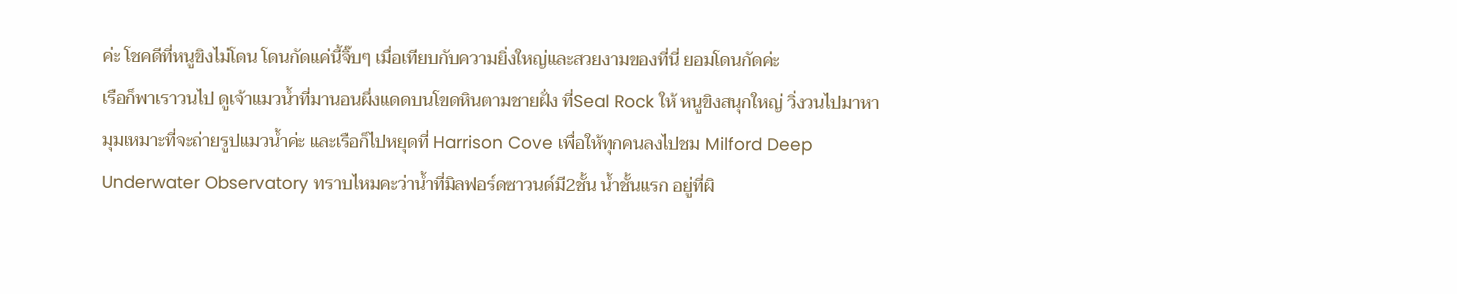ค่ะ โชคดีที่หนูขิงไม่โดน โดนกัดแค่นี้จิ๊บๆ เมื่อเทียบกับความยิ่งใหญ่และสวยงามของที่นี่ ยอมโดนกัดค่ะ
เรือก็พาเราวนไป ดูเจ้าแมวน้ำที่มานอนผึ่งแดดบนโขดหินตามชายฝั่ง ที่Seal Rock ให้ หนูขิงสนุกใหญ่ วิ่งวนไปมาหามุมเหมาะที่จะถ่ายรูปแมวน้ำค่ะ และเรือก็ไปหยุดที่ Harrison Cove เพื่อให้ทุกคนลงไปชม Milford Deep Underwater Observatory ทราบไหมคะว่าน้ำที่มิลฟอร์ดซาวนด์มี2ชั้น น้ำชั้นแรก อยู่ที่ผิ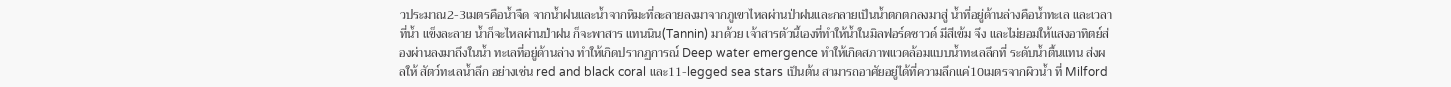วประมาณ2-3เมตรคือน้ำจืด จากน้ำฝนและน้ำจากหิมะที่ละลายลงมาจากภูเขาไหลผ่านป่าฝนและกลายเป็นน้ำตกตกลงมาสู่ น้ำที่อยู่ด้านล่างคือน้ำทะเล และเวลาที่น้ำ แข็งละลาย น้ำก็จะไหลผ่านป่าฝน ก็จะพาสาร แทนนิน(Tannin) มาด้วย เจ้าสารตัวนี้เองที่ทำให้น้ำในมิลฟอร์ดซาวด์ มีสีเข้ม จึง และไม่ยอมให้แสงอาทิตย์ส่องผ่านลงมาถึงในน้ำ ทะเลที่อยู่ด้านล่าง ทำให้เกิดปรากฏการณ์ Deep water emergence ทำให้เกิดสภาพแวดล้อมแบบน้ำทะเลลึกที่ ระดับน้ำตื้นแทน ส่งผลให้ สัตว์ทะเลน้ำลึก อย่างเช่น red and black coral และ11-legged sea stars เป็นต้น สามารถอาศัยอยู่ได้ที่ความลึกแค่10เมตรจากผิวน้ำ ที่ Milford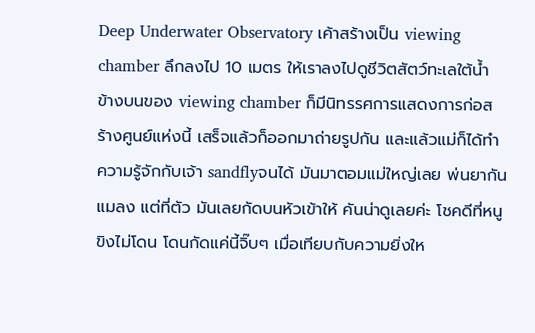Deep Underwater Observatory เค้าสร้างเป็น viewing chamber ลึกลงไป 10 เมตร ให้เราลงไปดูชีวิตสัตว์ทะเลใต้น้ำ ข้างบนของ viewing chamber ก็มีนิทรรศการแสดงการก่อสร้างศูนย์แห่งนี้ เสร็จแล้วก็ออกมาถ่ายรูปกัน และแล้วแม่ก็ได้ทำความรู้จักกับเจ้า sandflyจนได้ มันมาตอมแม่ใหญ่เลย พ่นยากันแมลง แต่ที่ตัว มันเลยกัดบนหัวเข้าให้ คันน่าดูเลยค่ะ โชคดีที่หนูขิงไม่โดน โดนกัดแค่นี้จิ๊บๆ เมื่อเทียบกับความยิ่งให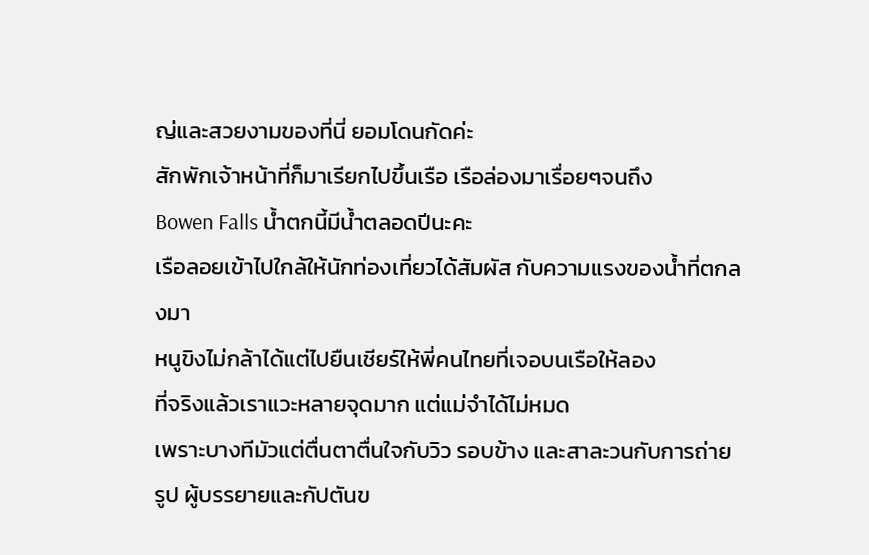ญ่และสวยงามของที่นี่ ยอมโดนกัดค่ะ
สักพักเจ้าหน้าที่ก็มาเรียกไปขึ้นเรือ เรือล่องมาเรื่อยๆจนถึง
Bowen Falls น้ำตกนี้มีน้ำตลอดปีนะคะ
เรือลอยเข้าไปใกล้ให้นักท่องเที่ยวได้สัมผัส กับความแรงของน้ำที่ตกลงมา
หนูขิงไม่กล้าได้แต่ไปยืนเชียร์ให้พี่คนไทยที่เจอบนเรือให้ลอง
ที่จริงแล้วเราแวะหลายจุดมาก แต่แม่จำได้ไม่หมด
เพราะบางทีมัวแต่ตื่นตาตื่นใจกับวิว รอบข้าง และสาละวนกับการถ่ายรูป ผู้บรรยายและกัปตันข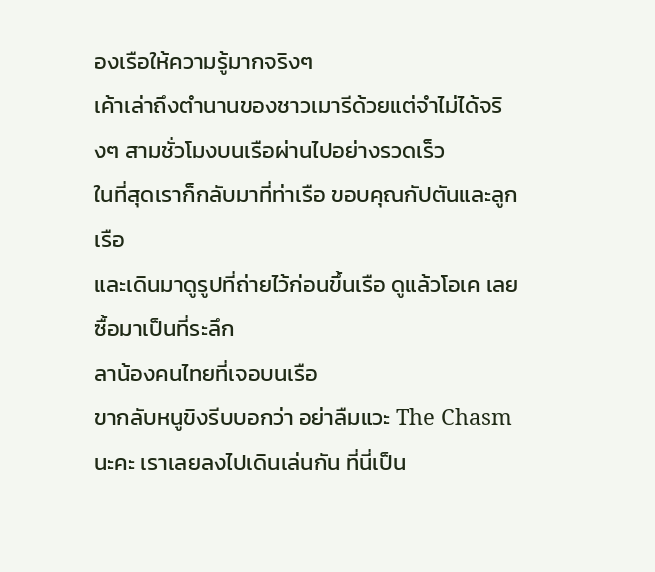องเรือให้ความรู้มากจริงๆ
เค้าเล่าถึงตำนานของชาวเมารีด้วยแต่จำไม่ได้จริงๆ สามชั่วโมงบนเรือผ่านไปอย่างรวดเร็ว
ในที่สุดเราก็กลับมาที่ท่าเรือ ขอบคุณกัปตันและลูกเรือ
และเดินมาดูรูปที่ถ่ายไว้ก่อนขึ้นเรือ ดูแล้วโอเค เลยซื้อมาเป็นที่ระลึก
ลาน้องคนไทยที่เจอบนเรือ
ขากลับหนูขิงรีบบอกว่า อย่าลืมแวะ The Chasmนะคะ เราเลยลงไปเดินเล่นกัน ที่นี่เป็น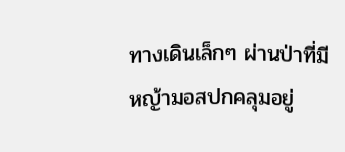ทางเดินเล็กๆ ผ่านป่าที่มีหญ้ามอสปกคลุมอยู่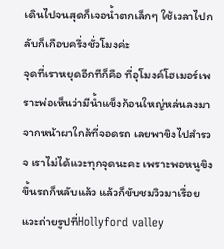เดินไปจนสุดก็เจอน้ำตกเล็กๆ ใช้เวลาไปกลับก็เกือบครึ่งชั่วโมงค่ะ
จุดที่เราหยุดอีกทีก็คือ ที่อุโมงค์โฮเมอร์เพราะพ่อเห็นว่ามีน้ำแข็งก้อนใหญ่หล่นลงมาจากหน้าผาใกล้ที่จอดรถ เลยพาขิงไปสำรวจ เราไม่ได้แวะทุกจุดนะคะ เพราะพอหนูขิงขึ้นรถก็หลับแล้ว แล้วก็ขับชมวิวมาเรื่อย แวะถ่ายรูปที่Hollyford valley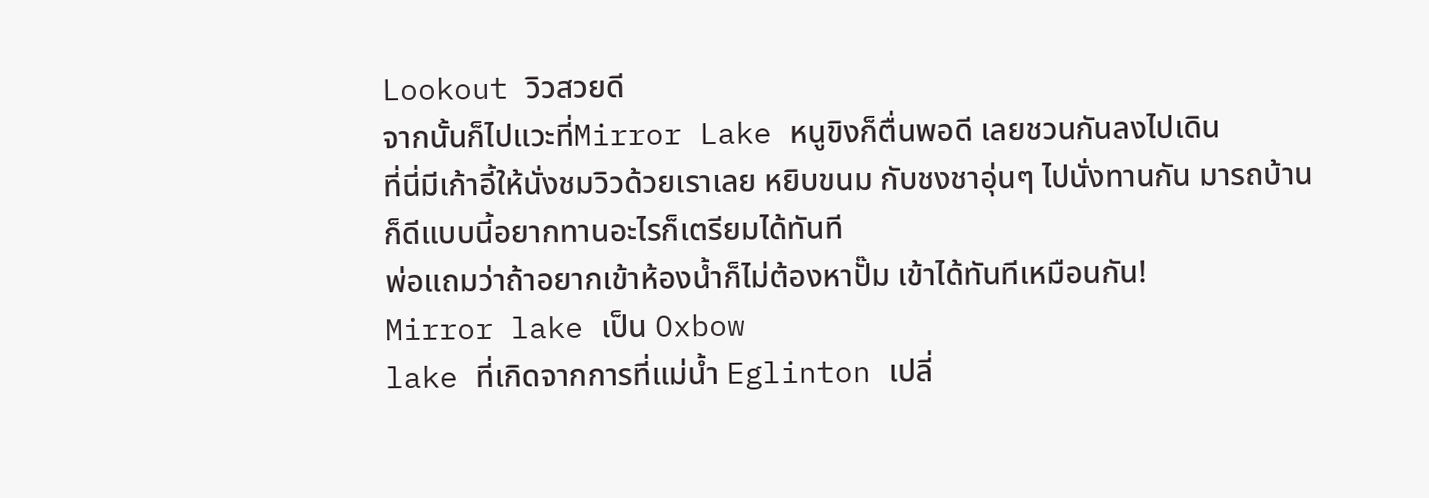Lookout วิวสวยดี
จากนั้นก็ไปแวะที่Mirror Lake หนูขิงก็ตื่นพอดี เลยชวนกันลงไปเดิน
ที่นี่มีเก้าอี้ให้นั่งชมวิวด้วยเราเลย หยิบขนม กับชงชาอุ่นๆ ไปนั่งทานกัน มารถบ้าน
ก็ดีแบบนี้อยากทานอะไรก็เตรียมได้ทันที
พ่อแถมว่าถ้าอยากเข้าห้องน้ำก็ไม่ต้องหาปั๊ม เข้าได้ทันทีเหมือนกัน!
Mirror lake เป็น Oxbow
lake ที่เกิดจากการที่แม่น้ำ Eglinton เปลี่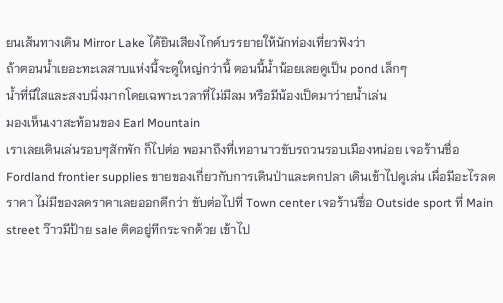ยนเส้นทางเดิน Mirror Lake ได้ยินเสียงไกด์บรรยายให้นักท่องเที่ยวฟังว่า
ถ้าตอนน้ำเยอะทะเลสาบแห่งนี้จะดูใหญ่กว่านี้ ตอนนี้น้ำน้อยเลยดูเป็น pond เล็กๆ
น้ำที่นีใสและสงบนิ่งมากโดยเฉพาะเวลาที่ไม่มีลม หรือมีน้องเป็ดมาว่ายน้ำเล่น
มองเห็นเงาสะท้อนของ Earl Mountain
เราเลยเดินเล่นรอบๆสักพัก ก็ไปต่อ พอมาถึงที่เทอานาวขับรถวนรอบเมืองหน่อย เจอร้านชื่อ Fordland frontier supplies ขายของเกี่ยวกับการเดินป่าและตกปลา เดินเข้าไปดูเล่น เผื่อมีอะไรลดราคา ไม่มีของลดราคาเลยออกดีกว่า ขับต่อไปที่ Town center เจอร้านชื่อ Outside sport ที่ Main street ว๊าวมีป้าย sale ติดอยู่ทีกระจกด้วย เข้าไป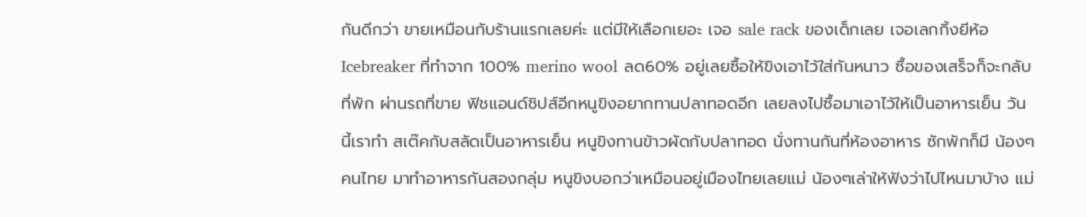กันดีกว่า ขายเหมือนกับร้านแรกเลยค่ะ แต่มีให้เลือกเยอะ เจอ sale rack ของเด็กเลย เจอเลกกิ้งยีห้อ Icebreaker ที่ทำจาก 100% merino wool ลด60% อยู่เลยซื้อให้ขิงเอาไว้ใส่กันหนาว ซื้อของเสร็จก็จะกลับที่พัก ผ่านรถที่ขาย ฟิชแอนด์ชิปส์อีกหนูขิงอยากทานปลาทอดอีก เลยลงไปซื้อมาเอาไว้ให้เป็นอาหารเย็น วันนี้เราทำ สเต๊คกับสลัดเป็นอาหารเย็น หนูขิงทานข้าวผัดกับปลาทอด นั่งทานกันที่ห้องอาหาร ซักพักก็มี น้องๆคนไทย มาทำอาหารกันสองกลุ่ม หนูขิงบอกว่าเหมือนอยู่เมืองไทยเลยแม่ น้องๆเล่าให้ฟังว่าไปไหนมาบ้าง แม่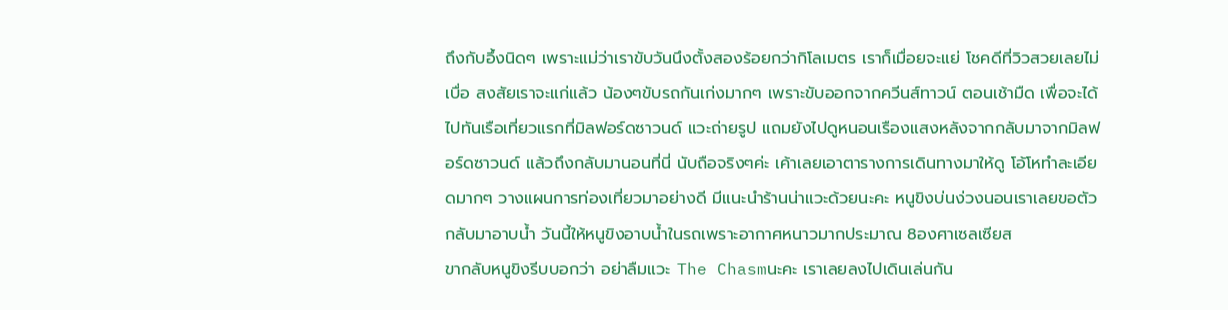ถึงกับอึ้งนิดๆ เพราะแม่ว่าเราขับวันนึงตั้งสองร้อยกว่ากิโลเมตร เราก็เมื่อยจะแย่ โชคดีที่วิวสวยเลยไม่เบื่อ สงสัยเราจะแก่แล้ว น้องๆขับรถกันเก่งมากๆ เพราะขับออกจากควีนส์ทาวน์ ตอนเช้ามืด เพื่อจะได้ไปทันเรือเที่ยวแรกที่มิลฟอร์ดซาวนด์ แวะถ่ายรูป แถมยังไปดูหนอนเรืองแสงหลังจากกลับมาจากมิลฟอร์ดซาวนด์ แล้วถึงกลับมานอนที่นี่ นับถือจริงๆค่ะ เค้าเลยเอาตารางการเดินทางมาให้ดู โอ้โหทำละเอียดมากๆ วางแผนการท่องเที่ยวมาอย่างดี มีแนะนำร้านน่าแวะด้วยนะคะ หนูขิงบ่นง่วงนอนเราเลยขอตัวกลับมาอาบน้ำ วันนี้ให้หนูขิงอาบน้ำในรถเพราะอากาศหนาวมากประมาณ 8องศาเซลเซียส
ขากลับหนูขิงรีบบอกว่า อย่าลืมแวะ The Chasmนะคะ เราเลยลงไปเดินเล่นกัน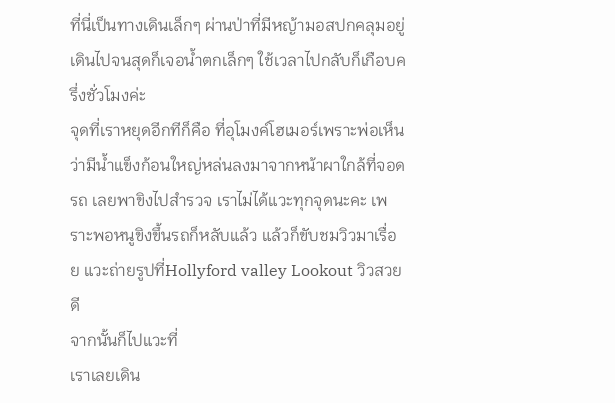ที่นี่เป็นทางเดินเล็กๆ ผ่านป่าที่มีหญ้ามอสปกคลุมอยู่ เดินไปจนสุดก็เจอน้ำตกเล็กๆ ใช้เวลาไปกลับก็เกือบครึ่งชั่วโมงค่ะ
จุดที่เราหยุดอีกทีก็คือ ที่อุโมงค์โฮเมอร์เพราะพ่อเห็นว่ามีน้ำแข็งก้อนใหญ่หล่นลงมาจากหน้าผาใกล้ที่จอดรถ เลยพาขิงไปสำรวจ เราไม่ได้แวะทุกจุดนะคะ เพราะพอหนูขิงขึ้นรถก็หลับแล้ว แล้วก็ขับชมวิวมาเรื่อย แวะถ่ายรูปที่Hollyford valley Lookout วิวสวยดี
จากนั้นก็ไปแวะที่
เราเลยเดิน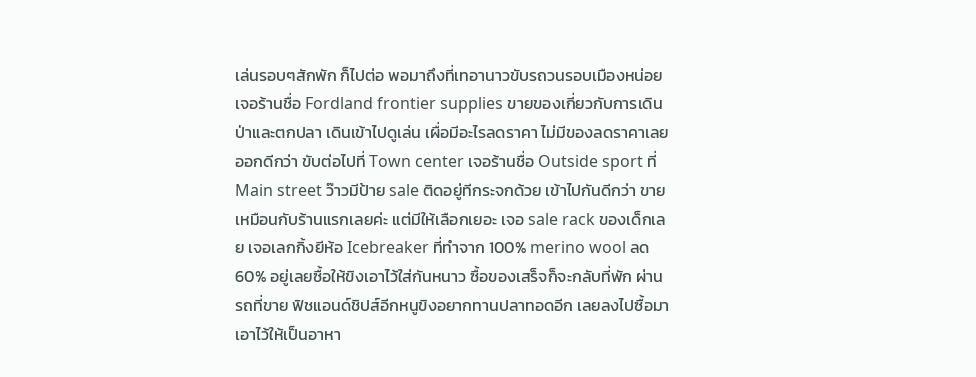เล่นรอบๆสักพัก ก็ไปต่อ พอมาถึงที่เทอานาวขับรถวนรอบเมืองหน่อย เจอร้านชื่อ Fordland frontier supplies ขายของเกี่ยวกับการเดินป่าและตกปลา เดินเข้าไปดูเล่น เผื่อมีอะไรลดราคา ไม่มีของลดราคาเลยออกดีกว่า ขับต่อไปที่ Town center เจอร้านชื่อ Outside sport ที่ Main street ว๊าวมีป้าย sale ติดอยู่ทีกระจกด้วย เข้าไปกันดีกว่า ขายเหมือนกับร้านแรกเลยค่ะ แต่มีให้เลือกเยอะ เจอ sale rack ของเด็กเลย เจอเลกกิ้งยีห้อ Icebreaker ที่ทำจาก 100% merino wool ลด60% อยู่เลยซื้อให้ขิงเอาไว้ใส่กันหนาว ซื้อของเสร็จก็จะกลับที่พัก ผ่านรถที่ขาย ฟิชแอนด์ชิปส์อีกหนูขิงอยากทานปลาทอดอีก เลยลงไปซื้อมาเอาไว้ให้เป็นอาหา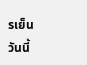รเย็น วันนี้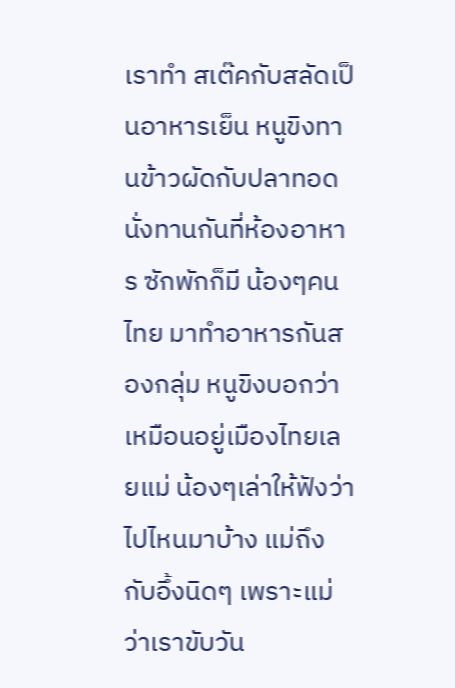เราทำ สเต๊คกับสลัดเป็นอาหารเย็น หนูขิงทานข้าวผัดกับปลาทอด นั่งทานกันที่ห้องอาหาร ซักพักก็มี น้องๆคนไทย มาทำอาหารกันสองกลุ่ม หนูขิงบอกว่าเหมือนอยู่เมืองไทยเลยแม่ น้องๆเล่าให้ฟังว่าไปไหนมาบ้าง แม่ถึงกับอึ้งนิดๆ เพราะแม่ว่าเราขับวัน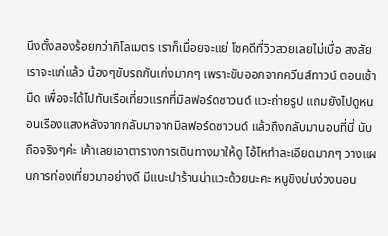นึงตั้งสองร้อยกว่ากิโลเมตร เราก็เมื่อยจะแย่ โชคดีที่วิวสวยเลยไม่เบื่อ สงสัยเราจะแก่แล้ว น้องๆขับรถกันเก่งมากๆ เพราะขับออกจากควีนส์ทาวน์ ตอนเช้ามืด เพื่อจะได้ไปทันเรือเที่ยวแรกที่มิลฟอร์ดซาวนด์ แวะถ่ายรูป แถมยังไปดูหนอนเรืองแสงหลังจากกลับมาจากมิลฟอร์ดซาวนด์ แล้วถึงกลับมานอนที่นี่ นับถือจริงๆค่ะ เค้าเลยเอาตารางการเดินทางมาให้ดู โอ้โหทำละเอียดมากๆ วางแผนการท่องเที่ยวมาอย่างดี มีแนะนำร้านน่าแวะด้วยนะคะ หนูขิงบ่นง่วงนอน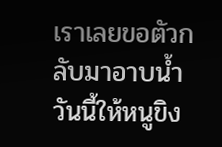เราเลยขอตัวกลับมาอาบน้ำ วันนี้ให้หนูขิง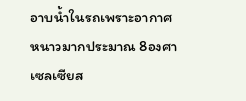อาบน้ำในรถเพราะอากาศหนาวมากประมาณ 8องศาเซลเซียส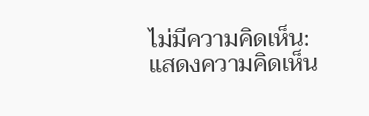ไม่มีความคิดเห็น:
แสดงความคิดเห็น